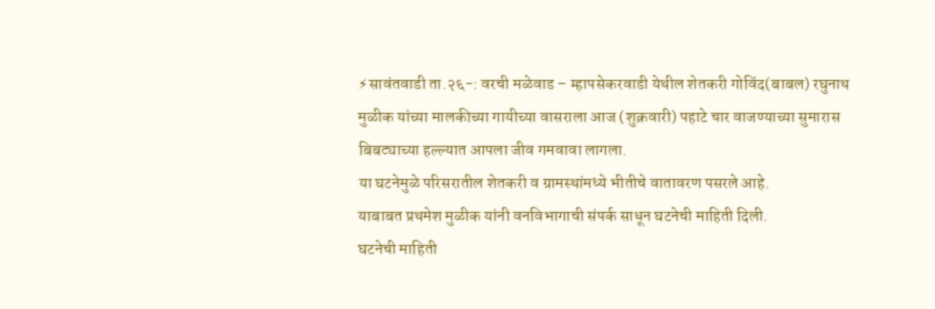⚡सावंतवाडी ता.२६-: वरची मळेवाड – म्हापसेकरवाडी येथील शेतकरी गोविंद(बाबल) रघुनाथ मुळीक यांच्या मालकीच्या गायीच्या वासराला आज (शुक्रवारी) पहाटे चार वाजण्याच्या सुमारास बिबट्याच्या हल्ल्यात आपला जीव गमवावा लागला.
या घटनेमुळे परिसरातील शेतकरी व ग्रामस्थांमध्ये भीतीचे वातावरण पसरले आहे.
याबाबत प्रथमेश मुळीक यांनी वनविभागाची संपर्क साधून घटनेची माहिती दिली.
घटनेची माहिती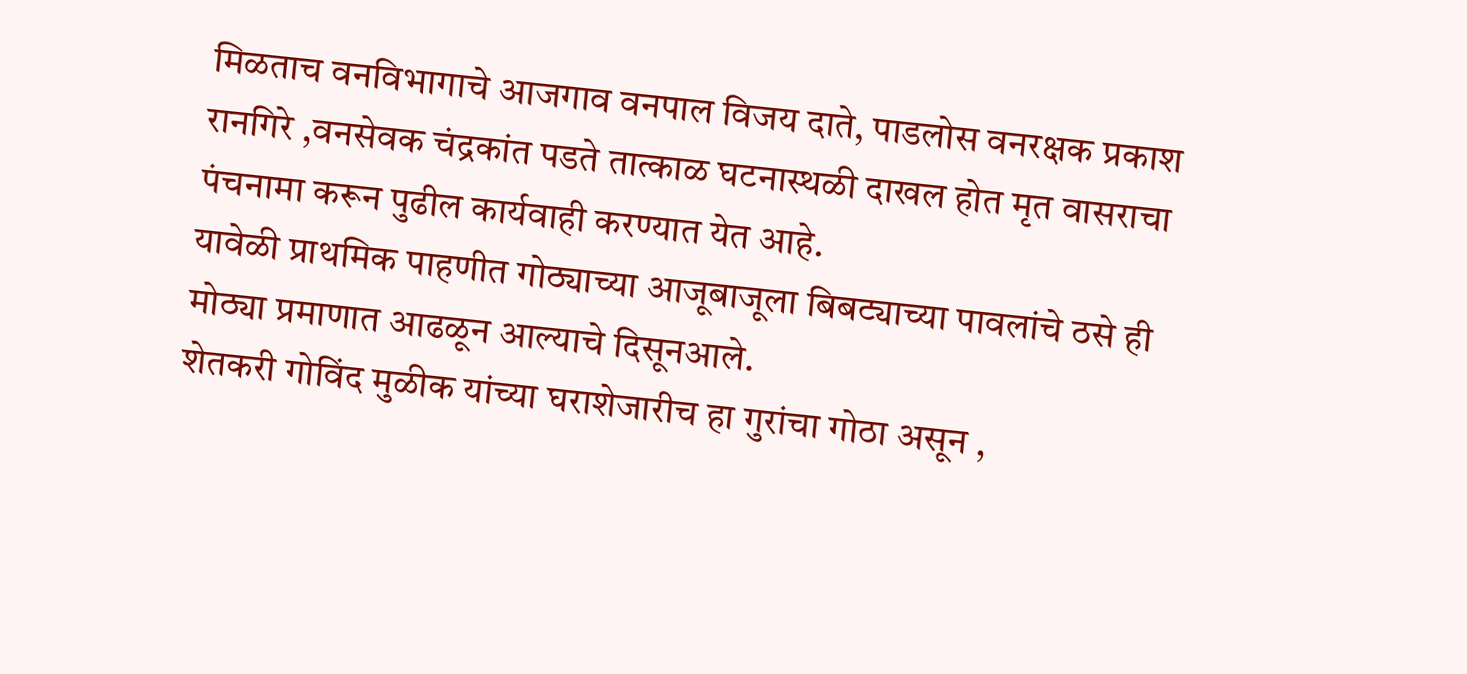मिळताच वनविभागाचे आजगाव वनपाल विजय दाते, पाडलोस वनरक्षक प्रकाश रानगिरे ,वनसेवक चंद्रकांत पडते तात्काळ घटनास्थळी दाखल होत मृत वासराचा पंचनामा करून पुढील कार्यवाही करण्यात येत आहे.
यावेळी प्राथमिक पाहणीत गोठ्याच्या आजूबाजूला बिबट्याच्या पावलांचे ठसे ही मोठ्या प्रमाणात आढळून आल्याचे दिसूनआले.
शेतकरी गोविंद मुळीक यांच्या घराशेजारीच हा गुरांचा गोठा असून ,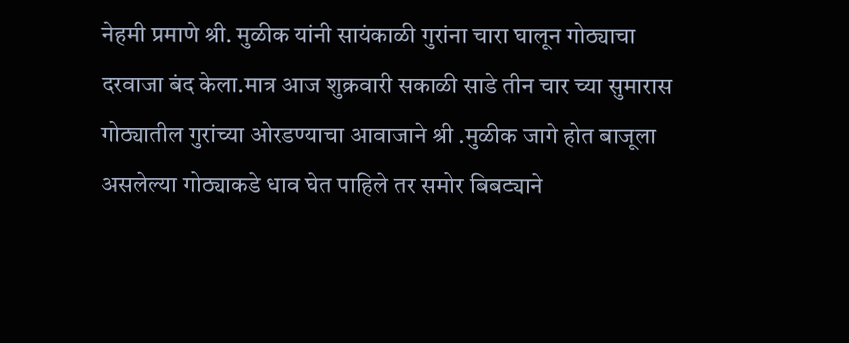नेहमी प्रमाणे श्री. मुळीक यांनी सायंकाळी गुरांना चारा घालून गोठ्याचा दरवाजा बंद केला.मात्र आज शुक्रवारी सकाळी साडे तीन चार च्या सुमारास गोठ्यातील गुरांच्या ओरडण्याचा आवाजाने श्री .मुळीक जागे होत बाजूला असलेल्या गोठ्याकडे धाव घेत पाहिले तर समोर बिबट्याने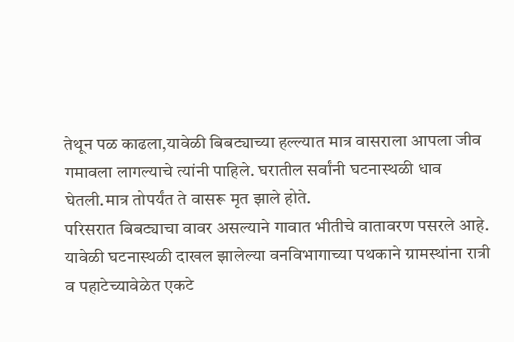तेथून पळ काढला,यावेळी बिबट्याच्या हल्ल्यात मात्र वासराला आपला जीव गमावला लागल्याचे त्यांनी पाहिले. घरातील सर्वांनी घटनास्थळी धाव घेतली.मात्र तोपर्यंत ते वासरू मृत झाले होते.
परिसरात बिबट्याचा वावर असल्याने गावात भीतीचे वातावरण पसरले आहे.
यावेळी घटनास्थळी दाखल झालेल्या वनविभागाच्या पथकाने ग्रामस्थांना रात्री व पहाटेच्यावेळेत एकटे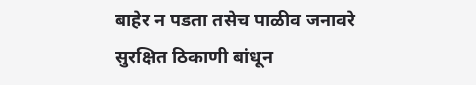बाहेर न पडता तसेच पाळीव जनावरे सुरक्षित ठिकाणी बांधून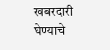खबरदारी घेण्याचे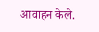आवाहन केले.